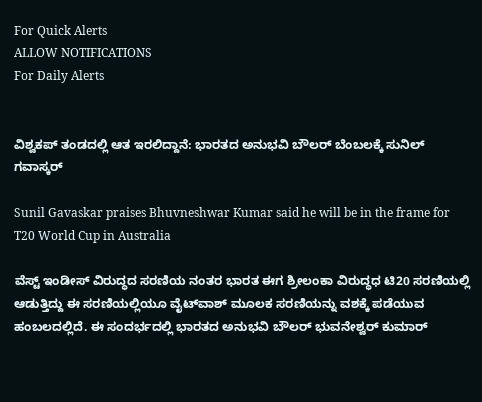For Quick Alerts
ALLOW NOTIFICATIONS
For Daily Alerts


ವಿಶ್ವಕಪ್ ತಂಡದಲ್ಲಿ ಆತ ಇರಲಿದ್ದಾನೆ: ಭಾರತದ ಅನುಭವಿ ಬೌಲರ್‌ ಬೆಂಬಲಕ್ಕೆ ಸುನಿಲ್ ಗವಾಸ್ಕರ್

Sunil Gavaskar praises Bhuvneshwar Kumar said he will be in the frame for T20 World Cup in Australia

ವೆಸ್ಟ್ ಇಂಡೀಸ್ ವಿರುದ್ಧದ ಸರಣಿಯ ನಂತರ ಭಾರತ ಈಗ ಶ್ರೀಲಂಕಾ ವಿರುದ್ಧಧ ಟಿ20 ಸರಣಿಯಲ್ಲಿ ಆಡುತ್ತಿದ್ದು ಈ ಸರಣಿಯಲ್ಲಿಯೂ ವೈಟ್‌ವಾಶ್ ಮೂಲಕ ಸರಣಿಯನ್ನು ವಶಕ್ಕೆ ಪಡೆಯುವ ಹಂಬಲದಲ್ಲಿದೆ. ಈ ಸಂದರ್ಭದಲ್ಲಿ ಭಾರತದ ಅನುಭವಿ ಬೌಲರ್ ಭುವನೇಶ್ವರ್ ಕುಮಾರ್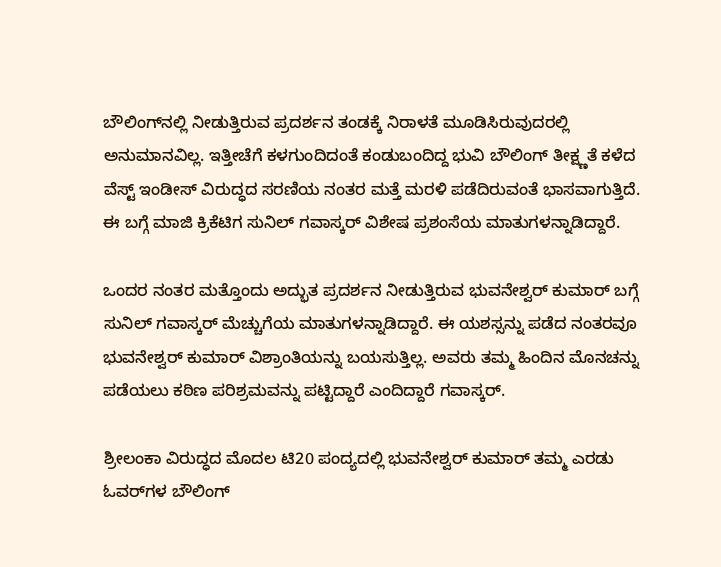ಬೌಲಿಂಗ್‌ನಲ್ಲಿ ನೀಡುತ್ತಿರುವ ಪ್ರದರ್ಶನ ತಂಡಕ್ಕೆ ನಿರಾಳತೆ ಮೂಡಿಸಿರುವುದರಲ್ಲಿ ಅನುಮಾನವಿಲ್ಲ. ಇತ್ತೀಚೆಗೆ ಕಳಗುಂದಿದಂತೆ ಕಂಡುಬಂದಿದ್ದ ಭುವಿ ಬೌಲಿಂಗ್ ತೀಕ್ಷ್ಣತೆ ಕಳೆದ ವೆಸ್ಟ್ ಇಂಡೀಸ್ ವಿರುದ್ಧದ ಸರಣಿಯ ನಂತರ ಮತ್ತೆ ಮರಳಿ ಪಡೆದಿರುವಂತೆ ಭಾಸವಾಗುತ್ತಿದೆ. ಈ ಬಗ್ಗೆ ಮಾಜಿ ಕ್ರಿಕೆಟಿಗ ಸುನಿಲ್ ಗವಾಸ್ಕರ್ ವಿಶೇಷ ಪ್ರಶಂಸೆಯ ಮಾತುಗಳನ್ನಾಡಿದ್ದಾರೆ.

ಒಂದರ ನಂತರ ಮತ್ತೊಂದು ಅದ್ಭುತ ಪ್ರದರ್ಶನ ನೀಡುತ್ತಿರುವ ಭುವನೇಶ್ವರ್ ಕುಮಾರ್ ಬಗ್ಗೆ ಸುನಿಲ್ ಗವಾಸ್ಕರ್ ಮೆಚ್ಚುಗೆಯ ಮಾತುಗಳನ್ನಾಡಿದ್ದಾರೆ. ಈ ಯಶಸ್ಸನ್ನು ಪಡೆದ ನಂತರವೂ ಭುವನೇಶ್ವರ್ ಕುಮಾರ್ ವಿಶ್ರಾಂತಿಯನ್ನು ಬಯಸುತ್ತಿಲ್ಲ. ಅವರು ತಮ್ಮ ಹಿಂದಿನ ಮೊನಚನ್ನು ಪಡೆಯಲು ಕಠಿಣ ಪರಿಶ್ರಮವನ್ನು ಪಟ್ಟಿದ್ದಾರೆ ಎಂದಿದ್ದಾರೆ ಗವಾಸ್ಕರ್.

ಶ್ರೀಲಂಕಾ ವಿರುದ್ಧದ ಮೊದಲ ಟಿ20 ಪಂದ್ಯದಲ್ಲಿ ಭುವನೇಶ್ವರ್ ಕುಮಾರ್ ತಮ್ಮ ಎರಡು ಓವರ್‌ಗಳ ಬೌಲಿಂಗ್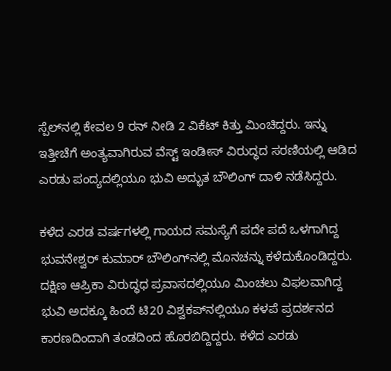ಸ್ಪೆಲ್‌ನಲ್ಲಿ ಕೇವಲ 9 ರನ್ ನೀಡಿ 2 ವಿಕೆಟ್ ಕಿತ್ತು ಮಿಂಚಿದ್ದರು. ಇನ್ನು ಇತ್ತೀಚೆಗೆ ಅಂತ್ಯವಾಗಿರುವ ವೆಸ್ಟ್ ಇಂಡೀಸ್ ವಿರುದ್ಧದ ಸರಣಿಯಲ್ಲಿ ಆಡಿದ ಎರಡು ಪಂದ್ಯದಲ್ಲಿಯೂ ಭುವಿ ಅದ್ಭುತ ಬೌಲಿಂಗ್ ದಾಳಿ ನಡೆಸಿದ್ದರು.

ಕಳೆದ ಎರಡ ವರ್ಷಗಳಲ್ಲಿ ಗಾಯದ ಸಮಸ್ಯೆಗೆ ಪದೇ ಪದೆ ಒಳಗಾಗಿದ್ದ ಭುವನೇಶ್ವರ್ ಕುಮಾರ್ ಬೌಲಿಂಗ್‌ನಲ್ಲಿ ಮೊನಚನ್ನು ಕಳೆದುಕೊಂಡಿದ್ದರು. ದಕ್ಷಿಣ ಆಪ್ರಿಕಾ ವಿರುದ್ಧಧ ಪ್ರವಾಸದಲ್ಲಿಯೂ ಮಿಂಚಲು ವಿಫಲವಾಗಿದ್ದ ಭುವಿ ಅದಕ್ಕೂ ಹಿಂದೆ ಟಿ20 ವಿಶ್ವಕಪ್‌ನಲ್ಲಿಯೂ ಕಳಪೆ ಪ್ರದರ್ಶನದ ಕಾರಣದಿಂದಾಗಿ ತಂಡದಿಂದ ಹೊರಬಿದ್ದಿದ್ದರು. ಕಳೆದ ಎರಡು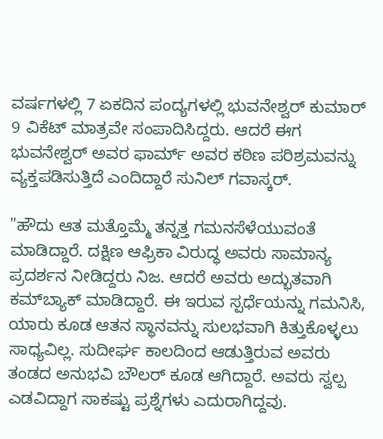ವರ್ಷಗಳಲ್ಲಿ 7 ಏಕದಿನ ಪಂದ್ಯಗಳಲ್ಲಿ ಭುವನೇಶ್ವರ್ ಕುಮಾರ್ 9 ವಿಕೆಟ್ ಮಾತ್ರವೇ ಸಂಪಾದಿಸಿದ್ದರು. ಆದರೆ ಈಗ ಭುವನೇಶ್ವರ್ ಅವರ ಫಾರ್ಮ್ ಅವರ ಕಠಿಣ ಪರಿಶ್ರಮವನ್ನು ವ್ಯಕ್ತಪಡಿಸುತ್ತಿದೆ ಎಂದಿದ್ದಾರೆ ಸುನಿಲ್ ಗವಾಸ್ಕರ್.

"ಹೌದು ಆತ ಮತ್ತೊಮ್ಮೆ ತನ್ನತ್ತ ಗಮನಸೆಳೆಯುವಂತೆ ಮಾಡಿದ್ದಾರೆ. ದಕ್ಷಿಣ ಆಫ್ರಿಕಾ ವಿರುದ್ಧ ಅವರು ಸಾಮಾನ್ಯ ಪ್ರದರ್ಶನ ನೀಡಿದ್ದರು ನಿಜ. ಆದರೆ ಅವರು ಅದ್ಭುತವಾಗಿ ಕಮ್‌ಬ್ಯಾಕ್ ಮಾಡಿದ್ದಾರೆ. ಈ ಇರುವ ಸ್ಪರ್ಧೆಯನ್ನು ಗಮನಿಸಿ, ಯಾರು ಕೂಡ ಆತನ ಸ್ಥಾನವನ್ನು ಸುಲಭವಾಗಿ ಕಿತ್ತುಕೊಳ್ಳಲು ಸಾಧ್ಯವಿಲ್ಲ. ಸುದೀರ್ಘ ಕಾಲದಿಂದ ಆಡುತ್ತಿರುವ ಅವರು ತಂಡದ ಅನುಭವಿ ಬೌಲರ್ ಕೂಡ ಆಗಿದ್ದಾರೆ. ಅವರು ಸ್ವಲ್ಪ ಎಡವಿದ್ದಾಗ ಸಾಕಷ್ಟು ಪ್ರಶ್ನೆಗಳು ಎದುರಾಗಿದ್ದವು.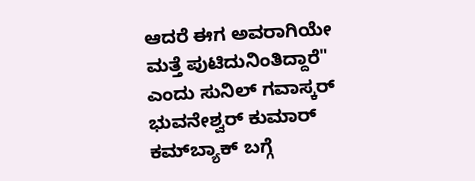ಆದರೆ ಈಗ ಅವರಾಗಿಯೇ ಮತ್ತೆ ಪುಟಿದುನಿಂತಿದ್ದಾರೆ" ಎಂದು ಸುನಿಲ್ ಗವಾಸ್ಕರ್ ಭುವನೇಶ್ವರ್ ಕುಮಾರ್ ಕಮ್‌ಬ್ಯಾಕ್ ಬಗ್ಗೆ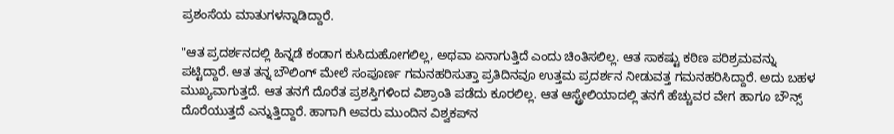ಪ್ರಶಂಸೆಯ ಮಾತುಗಳನ್ನಾಡಿದ್ದಾರೆ.

"ಆತ ಪ್ರದರ್ಶನದಲ್ಲಿ ಹಿನ್ನಡೆ ಕಂಡಾಗ ಕುಸಿದುಹೋಗಲಿಲ್ಲ, ಅಥವಾ ಏನಾಗುತ್ತಿದೆ ಎಂದು ಚಿಂತಿಸಲಿಲ್ಲ. ಆತ ಸಾಕಷ್ಟು ಕಠಿಣ ಪರಿಶ್ರಮವನ್ನು ಪಟ್ಟಿದ್ದಾರೆ. ಆತ ತನ್ನ ಬೌಲಿಂಗ್ ಮೇಲೆ ಸಂಪೂರ್ಣ ಗಮನಹರಿಸುತ್ತಾ ಪ್ರತಿದಿನವೂ ಉತ್ತಮ ಪ್ರದರ್ಶನ ನೀಡುವತ್ತ ಗಮನಹರಿಸಿದ್ದಾರೆ. ಅದು ಬಹಳ ಮುಖ್ಯವಾಗುತ್ತದೆ. ಆತ ತನಗೆ ದೊರೆತ ಪ್ರಶಸ್ತಿಗಳಿಂದ ವಿಶ್ರಾಂತಿ ಪಡೆದು ಕೂರಲಿಲ್ಲ. ಆತ ಆಸ್ಟ್ರೇಲಿಯಾದಲ್ಲಿ ತನಗೆ ಹೆಚ್ಚುವರ ವೇಗ ಹಾಗೂ ಬೌನ್ಸ್ ದೊರೆಯುತ್ತದೆ ಎನ್ನುತ್ತಿದ್ದಾರೆ. ಹಾಗಾಗಿ ಅವರು ಮುಂದಿನ ವಿಶ್ವಕಪ್‌ನ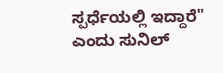ಸ್ಪರ್ಧೆಯಲ್ಲಿ ಇದ್ದಾರೆ" ಎಂದು ಸುನಿಲ್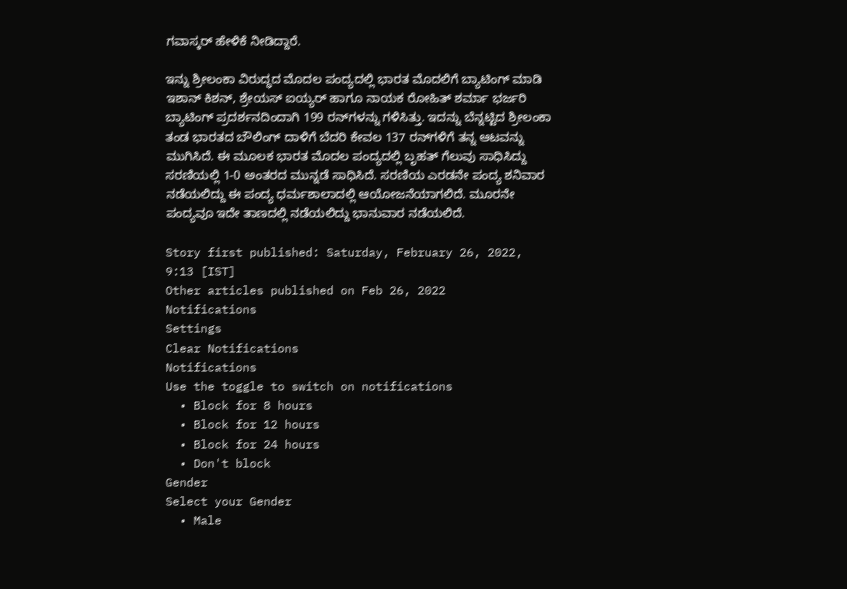ಗವಾಸ್ಕರ್ ಹೇಳಿಕೆ ನೀಡಿದ್ದಾರೆ.

ಇನ್ನು ಶ್ರೀಲಂಕಾ ವಿರುದ್ಧದ ಮೊದಲ ಪಂದ್ಯದಲ್ಲಿ ಭಾರತ ಮೊದಲಿಗೆ ಬ್ಯಾಟಿಂಗ್ ಮಾಡಿ ಇಶಾನ್ ಕಿಶನ್, ಶ್ರೇಯಸ್ ಐಯ್ಯರ್ ಹಾಗೂ ನಾಯಕ ರೋಹಿತ್ ಶರ್ಮಾ ಭರ್ಜರಿ ಬ್ಯಾಟಿಂಗ್ ಪ್ರದರ್ಶನದಿಂದಾಗಿ 199 ರನ್‌ಗಳನ್ನು ಗಳಿಸಿತ್ತು. ಇದನ್ನು ಬೆನ್ನಟ್ಟಿದ ಶ್ರೀಲಂಕಾ ತಂಡ ಭಾರತದ ಬೌಲಿಂಗ್ ದಾಳಿಗೆ ಬೆದರಿ ಕೇವಲ 137 ರನ್‌ಗಳಿಗೆ ತನ್ನ ಆಟವನ್ನು ಮುಗಿಸಿದೆ. ಈ ಮೂಲಕ ಭಾರತ ಮೊದಲ ಪಂದ್ಯದಲ್ಲಿ ಬೃಹತ್ ಗೆಲುವು ಸಾಧಿಸಿದ್ದು ಸರಣಿಯಲ್ಲಿ 1-0 ಅಂತರದ ಮುನ್ನಡೆ ಸಾಧಿಸಿದೆ. ಸರಣಿಯ ಎರಡನೇ ಪಂದ್ಯ ಶನಿವಾರ ನಡೆಯಲಿದ್ದು ಈ ಪಂದ್ಯ ಧರ್ಮಶಾಲಾದಲ್ಲಿ ಆಯೋಜನೆಯಾಗಲಿದೆ. ಮೂರನೇ ಪಂದ್ಯವೂ ಇದೇ ತಾಣದಲ್ಲಿ ನಡೆಯಲಿದ್ದು ಭಾನುವಾರ ನಡೆಯಲಿದೆ.

Story first published: Saturday, February 26, 2022, 9:13 [IST]
Other articles published on Feb 26, 2022
Notifications
Settings
Clear Notifications
Notifications
Use the toggle to switch on notifications
  • Block for 8 hours
  • Block for 12 hours
  • Block for 24 hours
  • Don't block
Gender
Select your Gender
  • Male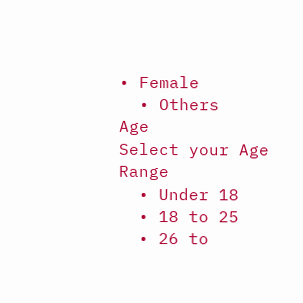• Female
  • Others
Age
Select your Age Range
  • Under 18
  • 18 to 25
  • 26 to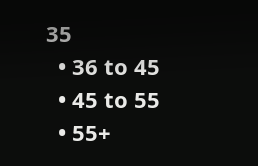35
  • 36 to 45
  • 45 to 55
  • 55+